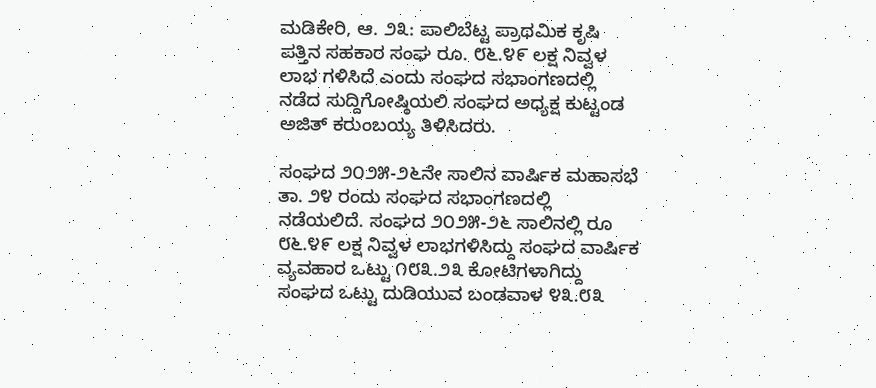ಮಡಿಕೇರಿ, ಆ. ೨೩: ಪಾಲಿಬೆಟ್ಟ ಪ್ರಾಥಮಿಕ ಕೃಷಿ ಪತ್ತಿನ ಸಹಕಾರ ಸಂಘ ರೂ. ೮೬.೪೯ ಲಕ್ಷ ನಿವ್ವಳ ಲಾಭ ಗಳಿಸಿದೆ ಎಂದು ಸಂಘದ ಸಭಾಂಗಣದಲ್ಲಿ ನಡೆದ ಸುದ್ದಿಗೋಷ್ಠಿಯಲಿ ಸಂಘದ ಅಧ್ಯಕ್ಷ ಕುಟ್ಟಂಡ ಅಜಿತ್ ಕರುಂಬಯ್ಯ ತಿಳಿಸಿದರು.

ಸಂಘದ ೨೦೨೫-೨೬ನೇ ಸಾಲಿನ ವಾರ್ಷಿಕ ಮಹಾಸಭೆ ತಾ. ೨೪ ರಂದು ಸಂಘದ ಸಭಾಂಗಣದಲ್ಲಿ ನಡೆಯಲಿದೆ. ಸಂಘದ ೨೦೨೫-೨೬ ಸಾಲಿನಲ್ಲಿ ರೂ ೮೬.೪೯ ಲಕ್ಷ ನಿವ್ವಳ ಲಾಭಗಳಿಸಿದ್ದು ಸಂಘದ ವಾರ್ಷಿಕ ವ್ಯವಹಾರ ಒಟ್ಟು ೧೮೩.೨೩ ಕೋಟಿಗಳಾಗಿದ್ದು ಸಂಘದ ಒಟ್ಟು ದುಡಿಯುವ ಬಂಡವಾಳ ೪೩.೮೩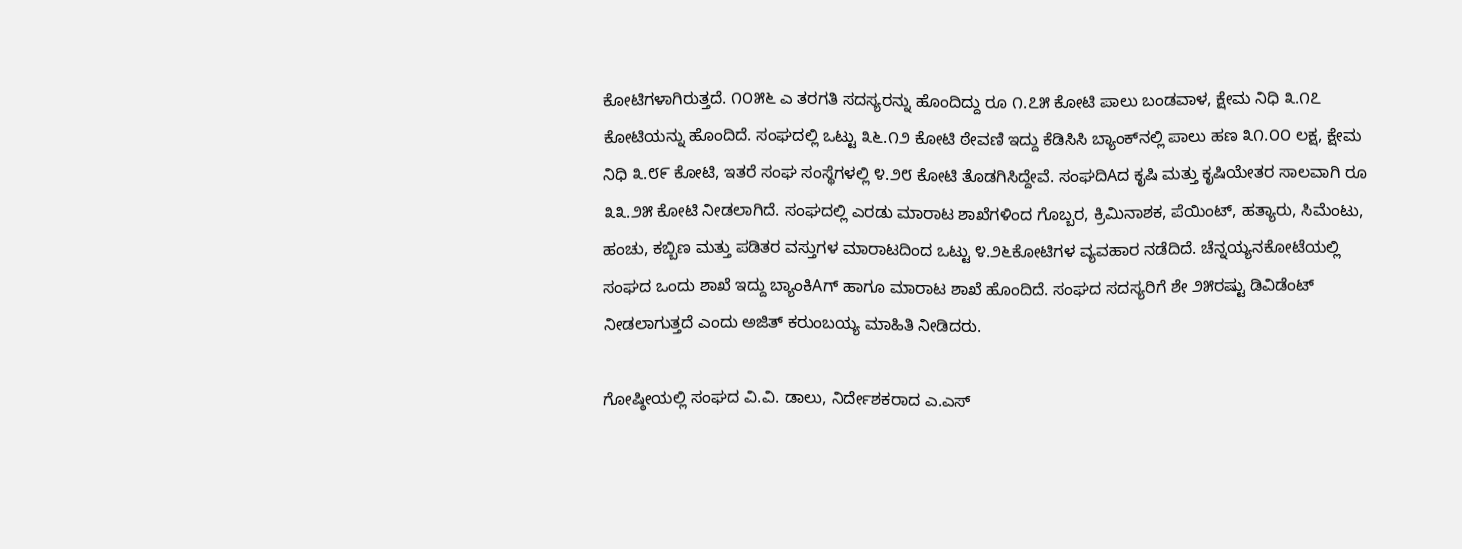ಕೋಟಿಗಳಾಗಿರುತ್ತದೆ. ೧೦೫೬ ಎ ತರಗತಿ ಸದಸ್ಯರನ್ನು ಹೊಂದಿದ್ದು ರೂ ೧.೭೫ ಕೋಟಿ ಪಾಲು ಬಂಡವಾಳ, ಕ್ಷೇಮ ನಿಧಿ ೩.೧೭ ಕೋಟಿಯನ್ನು ಹೊಂದಿದೆ. ಸಂಘದಲ್ಲಿ ಒಟ್ಟು ೩೬.೧೨ ಕೋಟಿ ಠೇವಣಿ ಇದ್ದು ಕೆಡಿಸಿಸಿ ಬ್ಯಾಂಕ್‌ನಲ್ಲಿ ಪಾಲು ಹಣ ೩೧.೦೦ ಲಕ್ಷ, ಕ್ಷೇಮ ನಿಧಿ ೩.೮೯ ಕೋಟಿ, ಇತರೆ ಸಂಘ ಸಂಸ್ಥೆಗಳಲ್ಲಿ ೪.೨೮ ಕೋಟಿ ತೊಡಗಿಸಿದ್ದೇವೆ. ಸಂಘದಿAದ ಕೃಷಿ ಮತ್ತು ಕೃಷಿಯೇತರ ಸಾಲವಾಗಿ ರೂ ೩೩.೨೫ ಕೋಟಿ ನೀಡಲಾಗಿದೆ. ಸಂಘದಲ್ಲಿ ಎರಡು ಮಾರಾಟ ಶಾಖೆಗಳಿಂದ ಗೊಬ್ಬರ, ಕ್ರಿಮಿನಾಶಕ, ಪೆಯಿಂಟ್, ಹತ್ಯಾರು, ಸಿಮೆಂಟು, ಹಂಚು, ಕಬ್ಬಿಣ ಮತ್ತು ಪಡಿತರ ವಸ್ತುಗಳ ಮಾರಾಟದಿಂದ ಒಟ್ಟು ೪.೨೬ಕೋಟಿಗಳ ವ್ಯವಹಾರ ನಡೆದಿದೆ. ಚೆನ್ನಯ್ಯನಕೋಟೆಯಲ್ಲಿ ಸಂಘದ ಒಂದು ಶಾಖೆ ಇದ್ದು ಬ್ಯಾಂಕಿAಗ್ ಹಾಗೂ ಮಾರಾಟ ಶಾಖೆ ಹೊಂದಿದೆ. ಸಂಘದ ಸದಸ್ಯರಿಗೆ ಶೇ ೨೫ರಷ್ಟು ಡಿವಿಡೆಂಟ್ ನೀಡಲಾಗುತ್ತದೆ ಎಂದು ಅಜಿತ್ ಕರುಂಬಯ್ಯ ಮಾಹಿತಿ ನೀಡಿದರು.

ಗೋಷ್ಠೀಯಲ್ಲಿ ಸಂಘದ ವಿ.ವಿ. ಡಾಲು, ನಿರ್ದೇಶಕರಾದ ಎ.ಎಸ್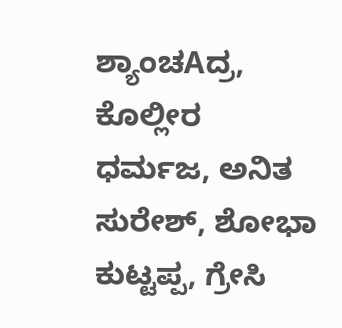ಶ್ಯಾಂಚAದ್ರ, ಕೊಲ್ಲೀರ ಧರ್ಮಜ, ಅನಿತ ಸುರೇಶ್, ಶೋಭಾ ಕುಟ್ಟಪ್ಪ, ಗ್ರೇಸಿ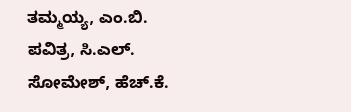ತಮ್ಮಯ್ಯ, ಎಂ.ಬಿ. ಪವಿತ್ರ, ಸಿ.ಎಲ್. ಸೋಮೇಶ್, ಹೆಚ್.ಕೆ.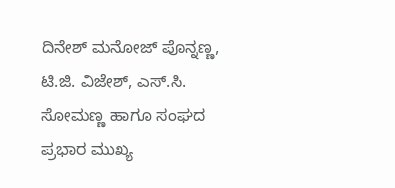ದಿನೇಶ್ ಮನೋಜ್ ಪೊನ್ನಣ್ಣ, ಟಿ.ಜಿ. ವಿಜೇಶ್, ಎಸ್.ಸಿ. ಸೋಮಣ್ಣ ಹಾಗೂ ಸಂಘದ ಪ್ರಭಾರ ಮುಖ್ಯ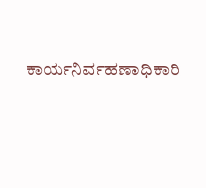ಕಾರ್ಯನಿರ್ವಹಣಾಧಿಕಾರಿ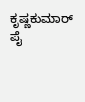ಕೃಷ್ಣಕುಮಾರ್ ಪೈ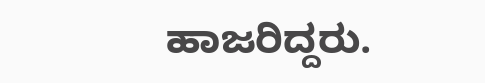ಹಾಜರಿದ್ದರು.